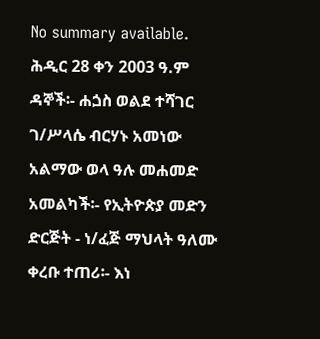No summary available.
ሕዲር 28 ቀን 2003 ዓ.ም ዳኞች፡- ሐጏስ ወልደ ተሻገር ገ/ሥላሴ ብርሃኑ አመነው አልማው ወላ ዓሉ መሐመድ አመልካች፡- የኢትዮጵያ መድን ድርጅት - ነ/ፈጅ ማህላት ዓለሙ ቀረቡ ተጠሪ፡- እነ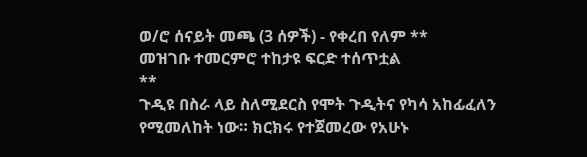ወ/ሮ ሰናይት መጫ (3 ሰዎች) - የቀረበ የለም **
መዝገቡ ተመርምሮ ተከታዩ ፍርድ ተሰጥቷል
**
ጉዲዩ በስራ ላይ ስለሚደርስ የሞት ጉዲትና የካሳ አከፊፈለን የሚመለከት ነው። ክርክሩ የተጀመረው የአሁኑ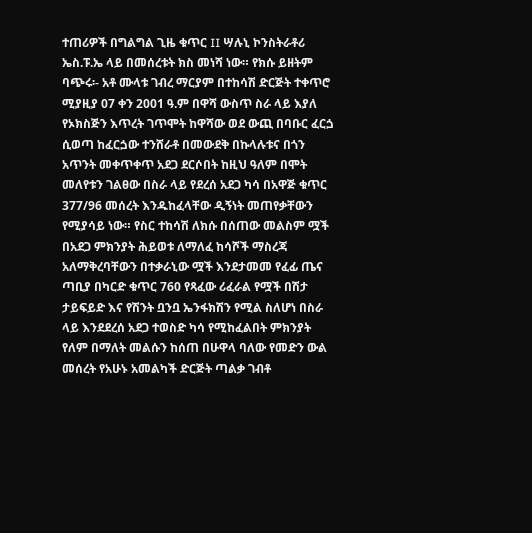ተጠሪዎች በግልግል ጊዜ ቁጥር II ሣሉኒ ኮንስትራቶሪ ኤስ.ፑ.ኤ ላይ በመሰረቱት ክስ መነሻ ነው። የክሱ ይዘትም ባጭሩ፡- አቶ ሙላቱ ገብረ ማርያም በተከሳሽ ድርጅት ተቀጥሮ ሚያዚያ 07 ቀን 2001 ዓ.ም በዋሻ ውስጥ ስራ ላይ እያለ የኦክስጅን እጥረት ገጥሞት ከዋሻው ወደ ውጪ በባቡር ፈርጏ ሲወጣ ከፈርጏው ተንሸራቶ በመውደቅ በኩላሉቱና በጎን አጥንት መቀጥቀጥ አደጋ ደርሶበት ከዚህ ዓለም በሞት መለየቱን ገልፀው በስራ ላይ የደረሰ አደጋ ካሳ በአዋጅ ቁጥር 377/96 መሰረት እንዱከፈላቸው ዲኝነት መጠየቃቸውን የሚያሳይ ነው። የስር ተከሳሽ ለክሱ በሰጠው መልስም ሟች በአደጋ ምክንያት ሕይወቱ ለማለፈ ከሳሾች ማስረጃ አለማቅረባቸውን በተቃራኒው ሟች እንደታመመ የፈፊ ጤና ጣቢያ በካርድ ቁጥር 760 የጻፈው ሪፈራል የሟች በሽታ ታይፍይድ እና የሽንት ቧንቧ ኤንፋክሽን የሚል ስለሆነ በስራ ላይ እንደደረሰ አደጋ ተወስድ ካሳ የሚከፈልበት ምክንያት የለም በማለት መልሱን ከሰጠ በሁዋላ ባለው የመድን ውል መሰረት የአሁኑ አመልካች ድርጅት ጣልቃ ገብቶ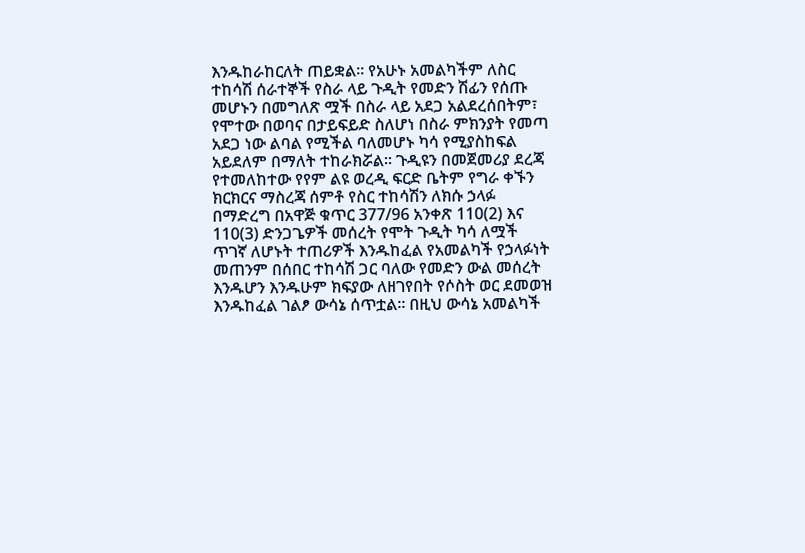እንዱከራከርለት ጠይቋል። የአሁኑ አመልካችም ለስር ተከሳሽ ሰራተኞች የስራ ላይ ጉዲት የመድን ሽፊን የሰጡ መሆኑን በመግለጽ ሟች በስራ ላይ አደጋ አልደረሰበትም፣ የሞተው በወባና በታይፍይድ ስለሆነ በስራ ምክንያት የመጣ አደጋ ነው ልባል የሚችል ባለመሆኑ ካሳ የሚያስከፍል አይደለም በማለት ተከራክሯል። ጉዲዩን በመጀመሪያ ደረጃ የተመለከተው የየም ልዩ ወረዲ ፍርድ ቤትም የግራ ቀኙን ክርክርና ማስረጃ ሰምቶ የስር ተከሳሽን ለክሱ ኃላፉ በማድረግ በአዋጅ ቁጥር 377/96 አንቀጽ 110(2) እና 110(3) ድንጋጌዎች መሰረት የሞት ጉዲት ካሳ ለሟች ጥገኛ ለሆኑት ተጠሪዎች እንዱከፈል የአመልካች የኃላፉነት መጠንም በሰበር ተከሳሽ ጋር ባለው የመድን ውል መሰረት እንዱሆን እንዱሁም ክፍያው ለዘገየበት የሶስት ወር ደመወዝ እንዱከፈል ገልፆ ውሳኔ ሰጥቷል። በዚህ ውሳኔ አመልካች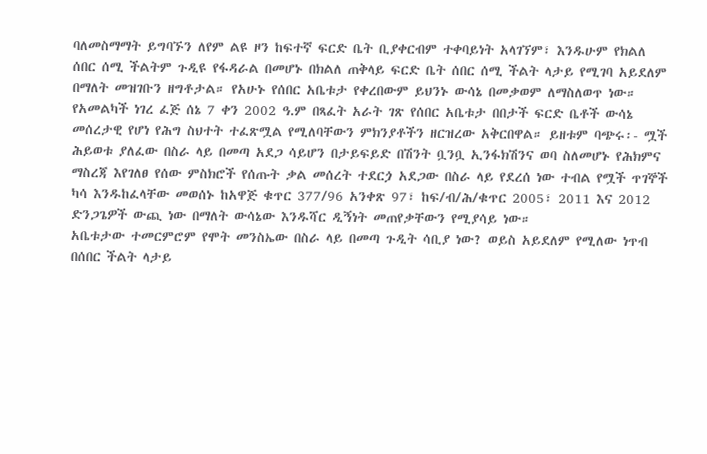ባለመስማማት ይግባኙን ለየም ልዩ ዞን ከፍተኛ ፍርድ ቤት ቢያቀርብም ተቀባይነት አላገኘም፣ እንዱሁም የክልለ ሰበር ሰሚ ችልትም ጉዲዩ የፋዳራል በመሆኑ በክልለ ጠቅላይ ፍርድ ቤት ሰበር ሰሚ ችልት ላታይ የሚገባ አይደለም በማለት መዝገቡን ዘግቶታል። የአሁኑ የሰበር አቤቱታ የቀረበውም ይህንኑ ውሳኔ በመቃወም ለማስለወጥ ነው።
የአመልካች ነገረ ፈጅ ሰኔ 7 ቀን 2002 ዓ.ም በጻፈት አራት ገጽ የሰበር አቤቱታ በበታች ፍርድ ቤቶች ውሳኔ መሰረታዊ የሆነ የሕግ ስህተት ተፈጽሟል የሚለባቸውን ምክንያቶችን ዘርዝረው አቅርበዋል። ይዘቱም ባጭሩ፡- ሟች ሕይወቱ ያለፈው በስራ ላይ በመጣ አደጋ ሳይሆን በታይፍይድ በሽንት ቧንቧ ኢንፋክሽንና ወባ ስለመሆኑ የሕክምና ማስረጃ እየገለፀ የሰው ምስክሮች የሰጡት ቃል መሰረት ተደርጏ አደጋው በስራ ላይ የደረሰ ነው ተብል የሟች ጥገኞች ካሳ እንዱከፈላቸው መወሰኑ ከአዋጅ ቁጥር 377/96 አንቀጽ 97፣ ከፍ/ብ/ሕ/ቁጥር 2005፣ 2011 እና 2012 ድንጋጌዎች ውጪ ነው በማለት ውሳኔው እንዱሻር ዲኝነት መጠየቃቸውን የሚያሳይ ነው።
አቤቱታው ተመርምሮም የሞት መንስኤው በስራ ላይ በመጣ ጉዲት ሳቢያ ነው? ወይስ አይደለም የሚለው ነጥብ በሰበር ችልት ላታይ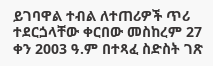ይገባዋል ተብል ለተጠሪዎች ጥሪ ተደርጏላቸው ቀርበው መስከረም 27 ቀን 2003 ዓ.ም በተጻፈ ስድስት ገጽ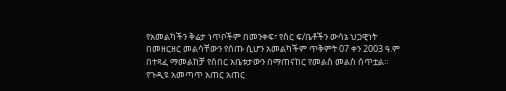የአመልካችን ቅሬታ ነጥቦችም በመንቀፍ፣ የስር ፍ/ቤቶችን ውሳኔ ህጋዊነት በመዘርዘር መልሳቸውን የሰጡ ሲሆን አመልካችም ጥቅምት 07 ቀን 2003 ዓ.ም በተጻፈ ማመልከቻ የሰበር አቤቱታውን በማጠናከር የመልስ መልስ ሰጥቷል።
የጉዲዩ አመጣጥ አጠር አጠር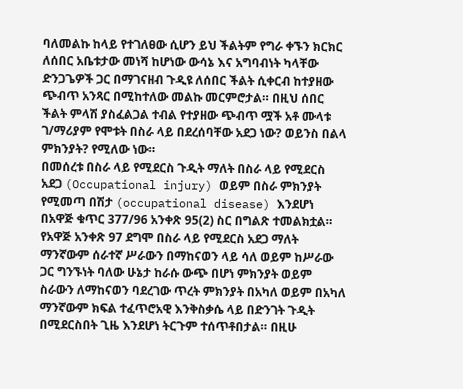ባለመልኩ ከላይ የተገለፀው ሲሆን ይህ ችልትም የግራ ቀኙን ክርክር ለሰበር አቤቱታው መነሻ ከሆነው ውሳኔ እና አግባብነት ካላቸው ድንጋጌዎች ጋር በማገናዘብ ጉዲዩ ለሰበር ችልት ሲቀርብ ከተያዘው ጭብጥ አንጻር በሚከተለው መልኩ መርምሮታል። በዚህ ሰበር ችልት ምላሽ ያስፈልጋል ተብል የተያዘው ጭብጥ ሟች አቶ ሙላቱ ገ/ማሪያም የሞቱት በስራ ላይ በደረሰባቸው አደጋ ነው? ወይንስ በልላ ምክንያት? የሚለው ነው።
በመሰረቱ በስራ ላይ የሚደርስ ጉዲት ማለት በስራ ላይ የሚደርስ አደጋ (Occupational injury) ወይም በስራ ምክንያት የሚመጣ በሽታ (occupational disease) እንደሆነ በአዋጅ ቁጥር 377/96 አንቀጽ 95(2) ስር በግልጽ ተመልክቷል። የአዋጅ አንቀጽ 97 ደግሞ በስራ ላይ የሚደርስ አደጋ ማለት ማንኛውም ሰራተኛ ሥራውን በማከናወን ላይ ሳለ ወይም ከሥራው ጋር ግንኙነት ባለው ሁኔታ ከራሱ ውጭ በሆነ ምክንያት ወይም ስራውን ለማከናወን ባደረገው ጥረት ምክንያት በአካለ ወይም በአካለ ማንኛውም ክፍል ተፈጥሮአዊ እንቅስቃሴ ላይ በድንገት ጉዲት በሚደርስበት ጊዜ እንደሆነ ትርጉም ተሰጥቶበታል። በዚሁ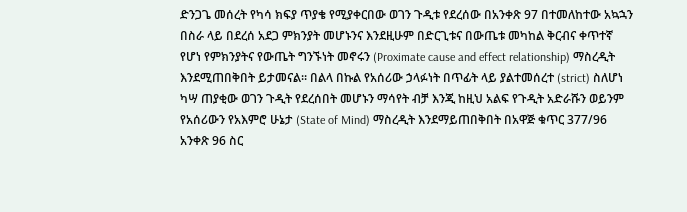ድንጋጌ መሰረት የካሳ ክፍያ ጥያቄ የሚያቀርበው ወገን ጉዲቱ የደረሰው በአንቀጽ 97 በተመለከተው አኳኋን በስራ ላይ በደረሰ አደጋ ምክንያት መሆኑንና እንደዚሁም በድርጊቱና በውጤቱ መካከል ቅርብና ቀጥተኛ የሆነ የምክንያትና የውጤት ግንኙነት መኖሩን (Proximate cause and effect relationship) ማስረዲት እንደሚጠበቅበት ይታመናል። በልላ በኩል የአሰሪው ኃላፉነት በጥፊት ላይ ያልተመሰረተ (strict) ስለሆነ ካሣ ጠያቂው ወገን ጉዲት የደረሰበት መሆኑን ማሳየት ብቻ እንጂ ከዚህ አልፍ የጉዲት አድራሹን ወይንም የአሰሪውን የአእምሮ ሁኔታ (State of Mind) ማስረዲት እንደማይጠበቅበት በአዋጅ ቁጥር 377/96 አንቀጽ 96 ስር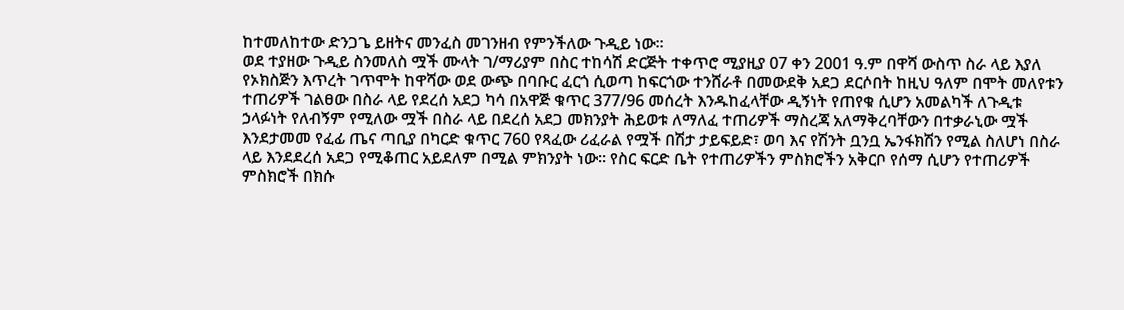ከተመለከተው ድንጋጌ ይዘትና መንፈስ መገንዘብ የምንችለው ጉዲይ ነው።
ወደ ተያዘው ጉዲይ ስንመለስ ሟች ሙላት ገ/ማሪያም በስር ተከሳሽ ድርጅት ተቀጥሮ ሚያዚያ 07 ቀን 2001 ዓ.ም በዋሻ ውስጥ ስራ ላይ እያለ የኦክስጅን እጥረት ገጥሞት ከዋሻው ወደ ውጭ በባቡር ፈርጎ ሲወጣ ከፍርጎው ተንሸራቶ በመውደቅ አደጋ ደርሶበት ከዚህ ዓለም በሞት መለየቱን ተጠሪዎች ገልፀው በስራ ላይ የደረሰ አደጋ ካሳ በአዋጅ ቁጥር 377/96 መሰረት እንዱከፈላቸው ዲኝነት የጠየቁ ሲሆን አመልካች ለጉዲቱ ኃላፉነት የለብኝም የሚለው ሟች በስራ ላይ በደረሰ አደጋ መክንያት ሕይወቱ ለማለፈ ተጠሪዎች ማስረጃ አለማቅረባቸውን በተቃራኒው ሟች እንደታመመ የፈፊ ጤና ጣቢያ በካርድ ቁጥር 760 የጻፈው ሪፈራል የሟች በሽታ ታይፍይድ፣ ወባ እና የሽንት ቧንቧ ኤንፋክሽን የሚል ስለሆነ በስራ ላይ እንደደረሰ አደጋ የሚቆጠር አይደለም በሚል ምክንያት ነው። የስር ፍርድ ቤት የተጠሪዎችን ምስክሮችን አቅርቦ የሰማ ሲሆን የተጠሪዎች ምስክሮች በክሱ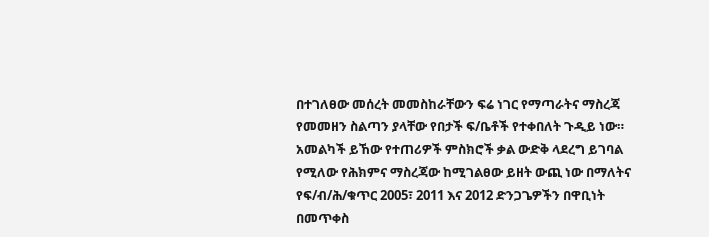በተገለፀው መሰረት መመስከራቸውን ፍሬ ነገር የማጣራትና ማስረጃ የመመዘን ስልጣን ያላቸው የበታች ፍ/ቤቶች የተቀበለት ጉዲይ ነው። አመልካች ይኸው የተጠሪዎች ምስክሮች ቃል ውድቅ ላደረግ ይገባል የሚለው የሕክምና ማስረጃው ከሚገልፀው ይዘት ውጪ ነው በማለትና የፍ/ብ/ሕ/ቁጥር 2005፣ 2011 እና 2012 ድንጋጌዎችን በዋቢነት በመጥቀስ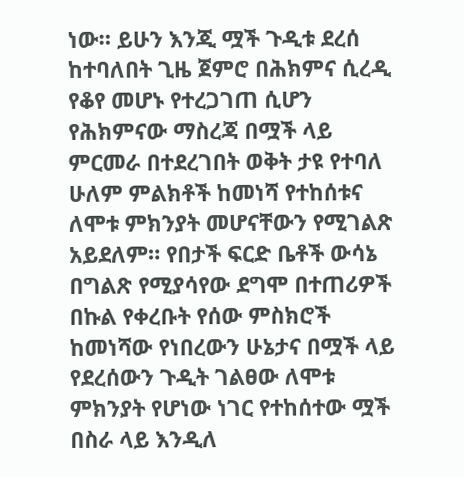ነው። ይሁን እንጂ ሟች ጉዲቱ ደረሰ ከተባለበት ጊዜ ጀምሮ በሕክምና ሲረዲ የቆየ መሆኑ የተረጋገጠ ሲሆን የሕክምናው ማስረጃ በሟች ላይ ምርመራ በተደረገበት ወቅት ታዩ የተባለ ሁለም ምልክቶች ከመነሻ የተከሰቱና ለሞቱ ምክንያት መሆናቸውን የሚገልጽ አይደለም። የበታች ፍርድ ቤቶች ውሳኔ በግልጽ የሚያሳየው ደግሞ በተጠሪዎች በኩል የቀረቡት የሰው ምስክሮች ከመነሻው የነበረውን ሁኔታና በሟች ላይ የደረሰውን ጉዲት ገልፀው ለሞቱ ምክንያት የሆነው ነገር የተከሰተው ሟች በስራ ላይ እንዲለ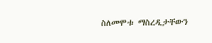ስለመሞቱ ማስረዲታቸውን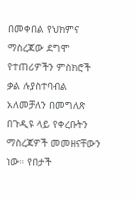በመቀበል የህክምና ማስረጃው ደግሞ የተጠሪዎችን ምስክሮች ቃል ሉያስተባብል አለመቻለን በመግለጽ በጉዲዩ ላይ የቀረቡትን ማስረጃዎች መመዘናቸውን ነው። የበታች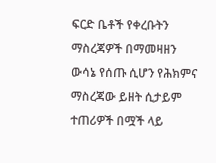ፍርድ ቤቶች የቀረቡትን ማስረጃዎች በማመዛዘን ውሳኔ የሰጡ ሲሆን የሕክምና ማስረጃው ይዘት ሲታይም ተጠሪዎች በሟች ላይ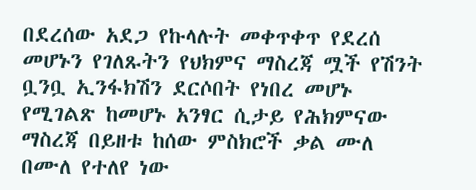በደረሰው አደጋ የኩላሉት መቀጥቀጥ የደረሰ መሆኑን የገለጹትን የህክምና ማስረጃ ሟች የሽንት ቧንቧ ኢንፋክሽን ደርሶበት የነበረ መሆኑ የሚገልጽ ከመሆኑ አንፃር ሲታይ የሕክምናው ማስረጃ በይዘቱ ከሰው ምስክሮች ቃል ሙለ በሙለ የተለየ ነው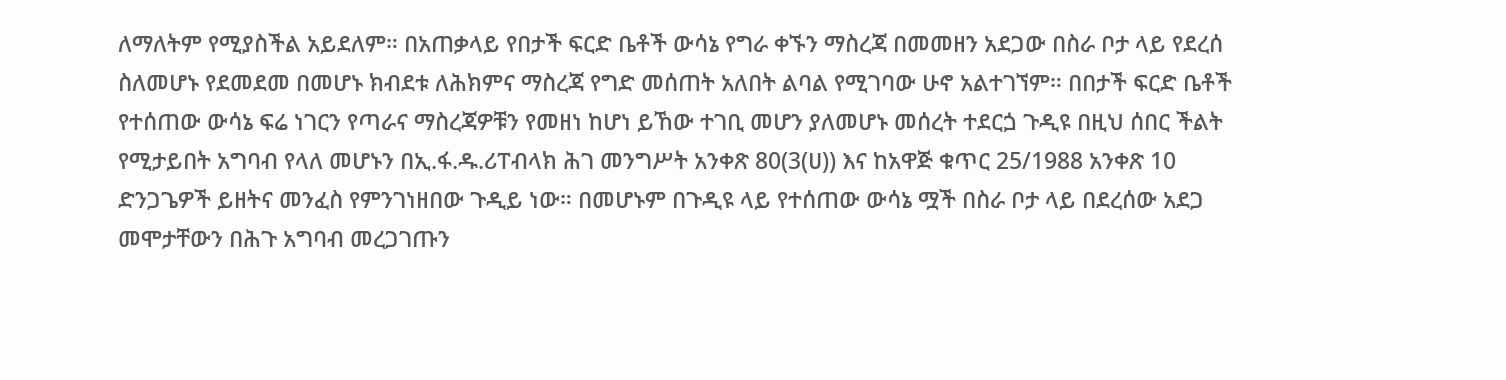ለማለትም የሚያስችል አይደለም። በአጠቃላይ የበታች ፍርድ ቤቶች ውሳኔ የግራ ቀኙን ማስረጃ በመመዘን አደጋው በስራ ቦታ ላይ የደረሰ ስለመሆኑ የደመደመ በመሆኑ ክብደቱ ለሕክምና ማስረጃ የግድ መሰጠት አለበት ልባል የሚገባው ሁኖ አልተገኘም። በበታች ፍርድ ቤቶች የተሰጠው ውሳኔ ፍሬ ነገርን የጣራና ማስረጃዎቹን የመዘነ ከሆነ ይኸው ተገቢ መሆን ያለመሆኑ መሰረት ተደርጏ ጉዲዩ በዚህ ሰበር ችልት የሚታይበት አግባብ የላለ መሆኑን በኢ.ፋ.ዱ.ሪፐብላክ ሕገ መንግሥት አንቀጽ 80(3(ሀ)) እና ከአዋጅ ቁጥር 25/1988 አንቀጽ 10 ድንጋጌዎች ይዘትና መንፈስ የምንገነዘበው ጉዲይ ነው። በመሆኑም በጉዲዩ ላይ የተሰጠው ውሳኔ ሟች በስራ ቦታ ላይ በደረሰው አደጋ መሞታቸውን በሕጉ አግባብ መረጋገጡን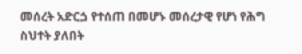መሰረት አድርጏ የተሰጠ በመሆኑ መሰረታዊ የሆነ የሕግ ስህተት ያለበት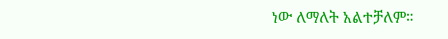ነው ለማለት አልተቻለም።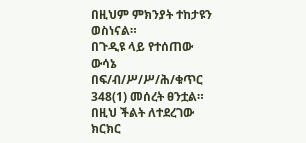በዚህም ምክንያት ተከታዩን ወስነናል።
በጉዲዩ ላይ የተሰጠው ውሳኔ በፍ/ብ/ሥ/ሥ/ሕ/ቁጥር 348(1) መሰረት ፀንቷል።
በዚህ ችልት ለተደረገው ክርክር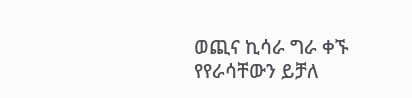ወጪና ኪሳራ ግራ ቀኙ የየራሳቸውን ይቻለ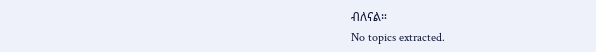ብለናል።
No topics extracted.